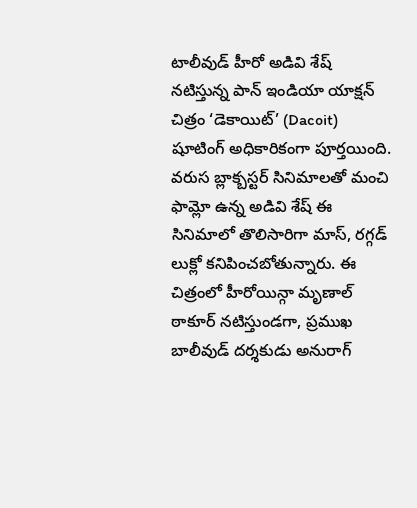టాలీవుడ్ హీరో అడివి శేష్ నటిస్తున్న పాన్ ఇండియా యాక్షన్ చిత్రం ‘డెకాయిట్’ (Dacoit) షూటింగ్ అధికారికంగా పూర్తయింది. వరుస బ్లాక్బస్టర్ సినిమాలతో మంచి ఫామ్లో ఉన్న అడివి శేష్ ఈ సినిమాలో తొలిసారిగా మాస్, రగ్గడ్ లుక్లో కనిపించబోతున్నారు. ఈ చిత్రంలో హీరోయిన్గా మృణాల్ ఠాకూర్ నటిస్తుండగా, ప్రముఖ బాలీవుడ్ దర్శకుడు అనురాగ్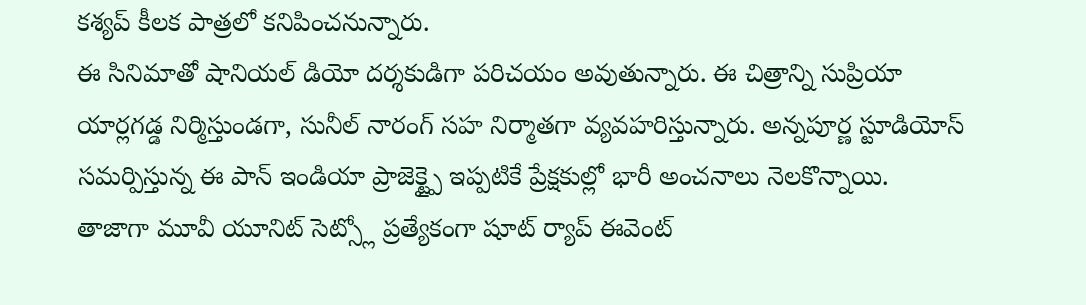కశ్యప్ కీలక పాత్రలో కనిపించనున్నారు.
ఈ సినిమాతో షానియల్ డియో దర్శకుడిగా పరిచయం అవుతున్నారు. ఈ చిత్రాన్ని సుప్రియా యార్లగడ్డ నిర్మిస్తుండగా, సునీల్ నారంగ్ సహ నిర్మాతగా వ్యవహరిస్తున్నారు. అన్నపూర్ణ స్టూడియోస్ సమర్పిస్తున్న ఈ పాన్ ఇండియా ప్రాజెక్ట్పై ఇప్పటికే ప్రేక్షకుల్లో భారీ అంచనాలు నెలకొన్నాయి.
తాజాగా మూవీ యూనిట్ సెట్స్లో ప్రత్యేకంగా షూట్ ర్యాప్ ఈవెంట్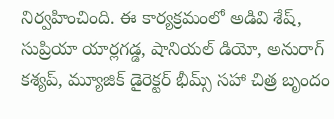నిర్వహించింది. ఈ కార్యక్రమంలో అడివి శేష్, సుప్రియా యార్లగడ్డ, షానియల్ డియో, అనురాగ్ కశ్యప్, మ్యూజిక్ డైరెక్టర్ భీమ్స్ సహా చిత్ర బృందం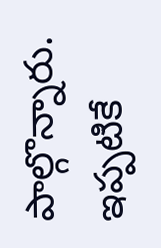పాల్గొన్నారు. ఇప్పటికే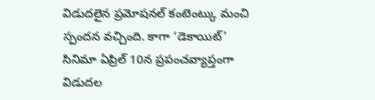విడుదలైన ప్రమోషనల్ కంటెంట్కు మంచి స్పందన వచ్చింది. కాగా ‘డెకాయిట్’ సినిమా ఏప్రిల్ 10న ప్రపంచవ్యాప్తంగా విడుదల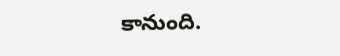కానుంది.